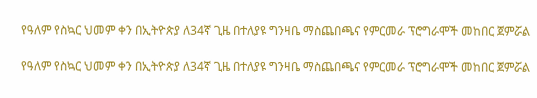የዓለም የስኳር ህመም ቀን በኢትዮጵያ ለ34ኛ ጊዜ በተለያዩ ግንዛቤ ማስጨበጫና የምርመራ ፕሮግራሞች መከበር ጀምሯል

የዓለም የስኳር ህመም ቀን በኢትዮጵያ ለ34ኛ ጊዜ በተለያዩ ግንዛቤ ማስጨበጫና የምርመራ ፕሮግራሞች መከበር ጀምሯል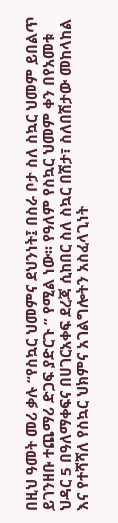በዚህ ዓመት መሪ ቃሉ “የስኳር ህመምና ደህንነት፤ በስራ ቦታ ስለ ስኳር ህመም ይበልጥ ይገንዘቡ ተጨማሪ ድጋፍ ያድርጉ ” የሚል ነው፡፡ የዓለም የስኳር ህመም ቀን በየአመቱ ህዳር 5 በዓለማቀፍና በሀገርአቀፍ ደረጃ ሲከበር ስለ ስኳር በሽታ፣ ስለበሽታው መከላከል እና የተሻሻለ የስኳር ህክምና አገልግሎትን አስፈላጊነት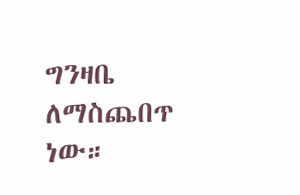ግንዛቤ ለማስጨበጥ ነው።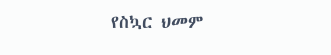የስኳር ህመም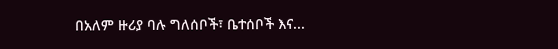በአለም ዙሪያ ባሉ ግለሰቦች፣ ቤተሰቦች እና...